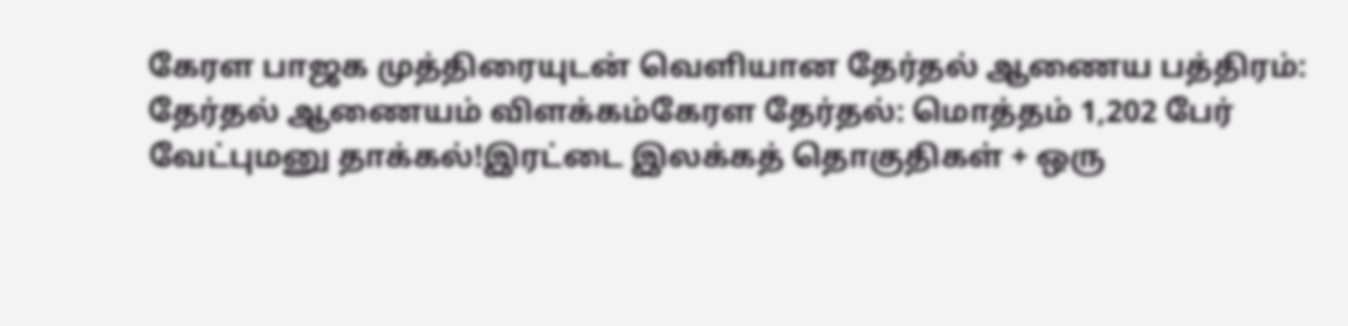கேரள பாஜக முத்திரையுடன் வெளியான தேர்தல் ஆணைய பத்திரம்: தேர்தல் ஆணையம் விளக்கம்கேரள தேர்தல்: மொத்தம் 1,202 பேர் வேட்புமனு தாக்கல்!இரட்டை இலக்கத் தொகுதிகள் + ஒரு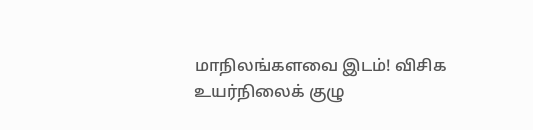மாநிலங்களவை இடம்! விசிக உயர்நிலைக் குழு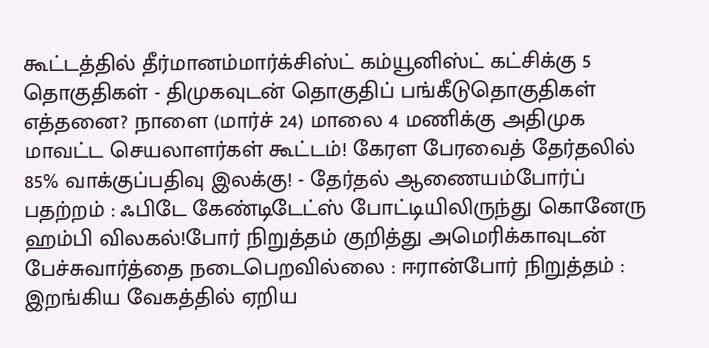கூட்டத்தில் தீர்மானம்மார்க்சிஸ்ட் கம்யூனிஸ்ட் கட்சிக்கு 5 தொகுதிகள் - திமுகவுடன் தொகுதிப் பங்கீடுதொகுதிகள் எத்தனை? நாளை (மார்ச் 24) மாலை 4 மணிக்கு அதிமுக மாவட்ட செயலாளர்கள் கூட்டம்! கேரள பேரவைத் தேர்தலில் 85% வாக்குப்பதிவு இலக்கு! - தேர்தல் ஆணையம்போர்ப் பதற்றம் : ஃபிடே கேண்டிடேட்ஸ் போட்டியிலிருந்து கொனேரு ஹம்பி விலகல்!போர் நிறுத்தம் குறித்து அமெரிக்காவுடன் பேச்சுவார்த்தை நடைபெறவில்லை : ஈரான்போர் நிறுத்தம் : இறங்கிய வேகத்தில் ஏறிய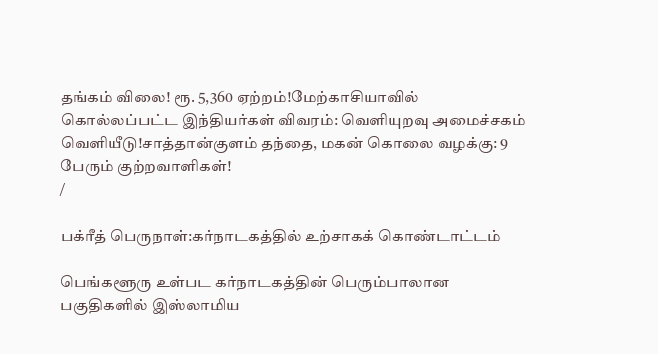தங்கம் விலை! ரூ. 5,360 ஏற்றம்!மேற்காசியாவில் கொல்லப்பட்ட இந்தியர்கள் விவரம்: வெளியுறவு அமைச்சகம் வெளியீடு!சாத்தான்குளம் தந்தை, மகன் கொலை வழக்கு: 9 பேரும் குற்றவாளிகள்!
/

பக்ரீத் பெருநாள்:கர்நாடகத்தில் உற்சாகக் கொண்டாட்டம்

பெங்களூரு உள்பட கர்நாடகத்தின் பெரும்பாலான பகுதிகளில் இஸ்லாமிய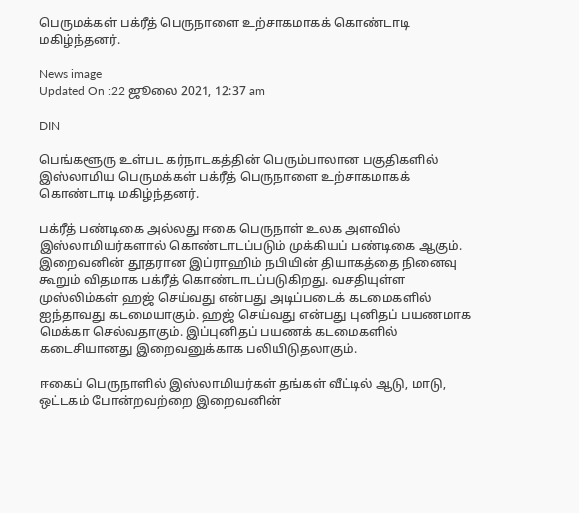பெருமக்கள் பக்ரீத் பெருநாளை உற்சாகமாகக் கொண்டாடி மகிழ்ந்தனர்.

News image
Updated On :22 ஜூலை 2021, 12:37 am

DIN

பெங்களூரு உள்பட கர்நாடகத்தின் பெரும்பாலான பகுதிகளில் இஸ்லாமிய பெருமக்கள் பக்ரீத் பெருநாளை உற்சாகமாகக் கொண்டாடி மகிழ்ந்தனர்.

பக்ரீத் பண்டிகை அல்லது ஈகை பெருநாள் உலக அளவில் இஸ்லாமியர்களால் கொண்டாடப்படும் முக்கியப் பண்டிகை ஆகும். இறைவனின் தூதரான இப்ராஹிம் நபியின் தியாகத்தை நினைவு கூறும் விதமாக பக்ரீத் கொண்டாடப்படுகிறது. வசதியுள்ள முஸ்லிம்கள் ஹஜ் செய்வது என்பது அடிப்படைக் கடமைகளில் ஐந்தாவது கடமையாகும். ஹஜ் செய்வது என்பது புனிதப் பயணமாக மெக்கா செல்வதாகும். இப்புனிதப் பயணக் கடமைகளில் கடைசியானது இறைவனுக்காக பலியிடுதலாகும்.

ஈகைப் பெருநாளில் இஸ்லாமியர்கள் தங்கள் வீட்டில் ஆடு, மாடு, ஒட்டகம் போன்றவற்றை இறைவனின்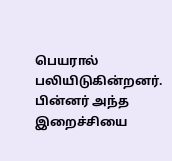பெயரால் பலியிடுகின்றனர். பின்னர் அந்த இறைச்சியை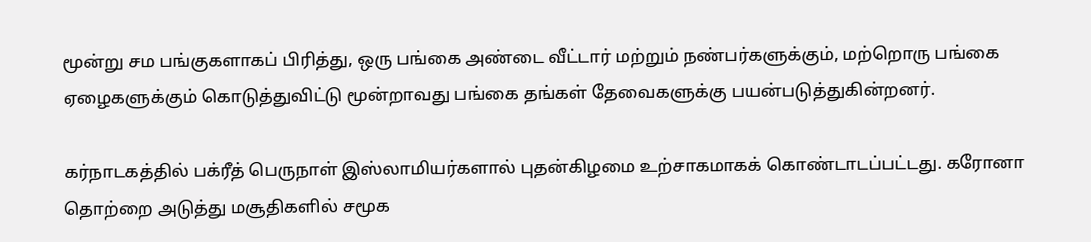மூன்று சம பங்குகளாகப் பிரித்து, ஒரு பங்கை அண்டை வீட்டார் மற்றும் நண்பர்களுக்கும், மற்றொரு பங்கை ஏழைகளுக்கும் கொடுத்துவிட்டு மூன்றாவது பங்கை தங்கள் தேவைகளுக்கு பயன்படுத்துகின்றனர்.

கர்நாடகத்தில் பக்ரீத் பெருநாள் இஸ்லாமியர்களால் புதன்கிழமை உற்சாகமாகக் கொண்டாடப்பட்டது. கரோனா தொற்றை அடுத்து மசூதிகளில் சமூக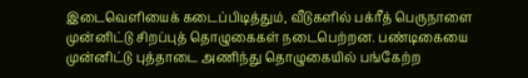இடைவெளியைக் கடைப்பிடித்தும், வீடுகளில் பக்ரீத் பெருநாளை முன்னிட்டு சிறப்புத் தொழுகைகள் நடைபெற்றன. பண்டிகையை முன்னிட்டு புத்தாடை அணிந்து தொழுகையில் பங்கேற்ற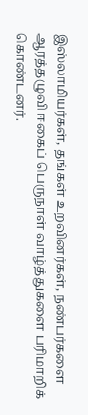இஸ்லாமியர்கள், தங்கள் உறவினர்கள், நண்பர்களை ஆரத்தழுவி ஈகைப் பெருநாள் வாழ்த்துகளை பரிமாறிக் கொண்டனர்.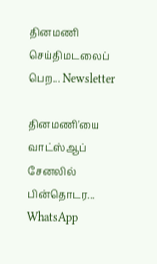தினமணி செய்திமடலைப் பெற... Newsletter

தினமணி'யை வாட்ஸ்ஆப் சேனலில் பின்தொடர... WhatsApp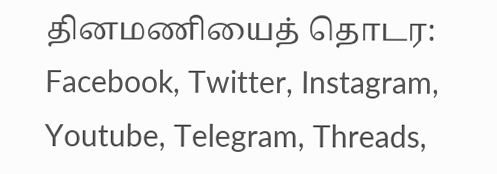தினமணியைத் தொடர: Facebook, Twitter, Instagram, Youtube, Telegram, Threads,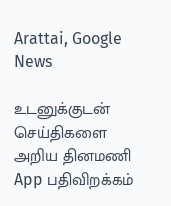Arattai, Google News

உடனுக்குடன் செய்திகளை அறிய தினமணி App பதிவிறக்கம்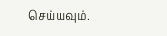செய்யவும்.